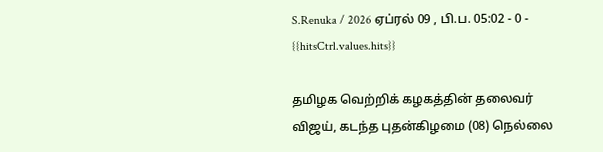S.Renuka / 2026 ஏப்ரல் 09 , பி.ப. 05:02 - 0 - {{hitsCtrl.values.hits}}

தமிழக வெற்றிக் கழகத்தின் தலைவர் விஜய், கடந்த புதன்கிழமை (08) நெல்லை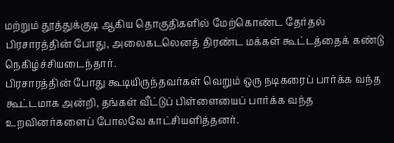மற்றும் தூத்துக்குடி ஆகிய தொகுதிகளில் மேற்கொண்ட தேர்தல் பிரசாரத்தின் போது, அலைகடலெனத் திரண்ட மக்கள் கூட்டத்தைக் கண்டு நெகிழ்ச்சியடைந்தார்.
பிரசாரத்தின் போது கூடியிருந்தவர்கள் வெறும் ஒரு நடிகரைப் பார்க்க வந்த கூட்டமாக அன்றி, தங்கள் வீட்டுப் பிள்ளையைப் பார்க்க வந்த உறவினர்களைப் போலவே காட்சியளித்தனர்.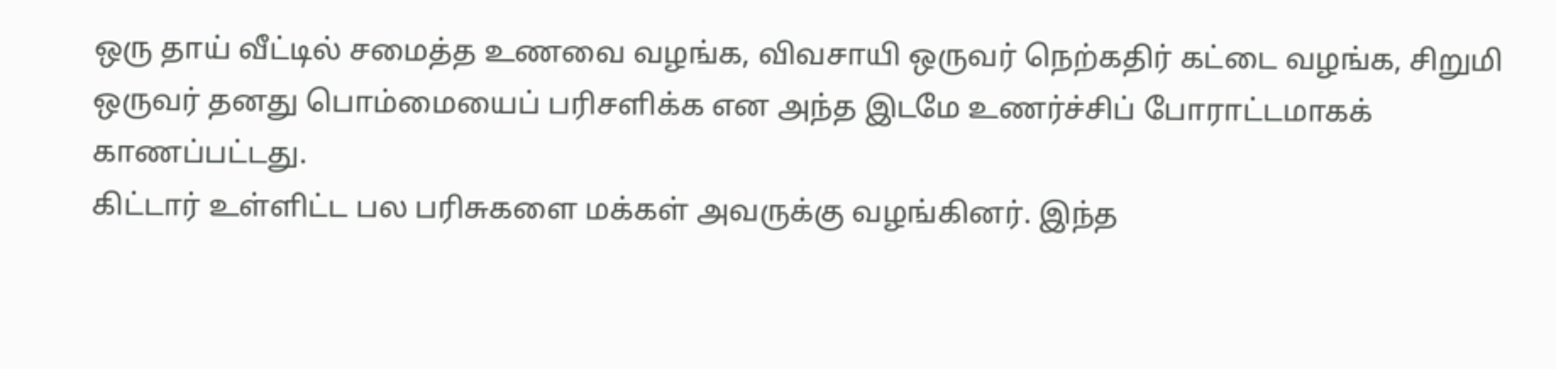ஒரு தாய் வீட்டில் சமைத்த உணவை வழங்க, விவசாயி ஒருவர் நெற்கதிர் கட்டை வழங்க, சிறுமி ஒருவர் தனது பொம்மையைப் பரிசளிக்க என அந்த இடமே உணர்ச்சிப் போராட்டமாகக் காணப்பட்டது.
கிட்டார் உள்ளிட்ட பல பரிசுகளை மக்கள் அவருக்கு வழங்கினர். இந்த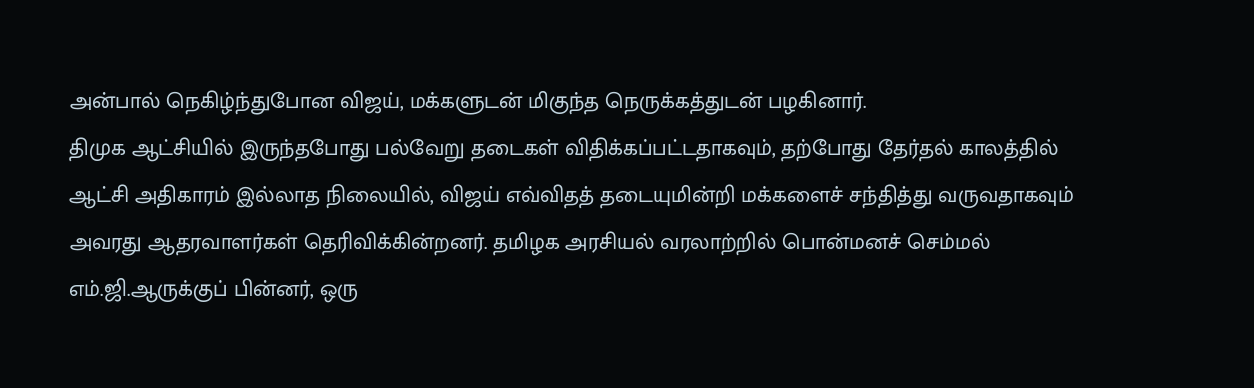அன்பால் நெகிழ்ந்துபோன விஜய், மக்களுடன் மிகுந்த நெருக்கத்துடன் பழகினார்.
திமுக ஆட்சியில் இருந்தபோது பல்வேறு தடைகள் விதிக்கப்பட்டதாகவும், தற்போது தேர்தல் காலத்தில் ஆட்சி அதிகாரம் இல்லாத நிலையில், விஜய் எவ்விதத் தடையுமின்றி மக்களைச் சந்தித்து வருவதாகவும் அவரது ஆதரவாளர்கள் தெரிவிக்கின்றனர். தமிழக அரசியல் வரலாற்றில் பொன்மனச் செம்மல் எம்.ஜி.ஆருக்குப் பின்னர், ஒரு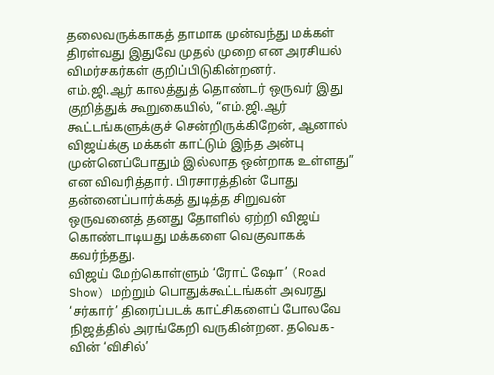தலைவருக்காகத் தாமாக முன்வந்து மக்கள் திரள்வது இதுவே முதல் முறை என அரசியல் விமர்சகர்கள் குறிப்பிடுகின்றனர்.
எம்.ஜி.ஆர் காலத்துத் தொண்டர் ஒருவர் இது குறித்துக் கூறுகையில், “எம்.ஜி.ஆர் கூட்டங்களுக்குச் சென்றிருக்கிறேன், ஆனால் விஜய்க்கு மக்கள் காட்டும் இந்த அன்பு முன்னெப்போதும் இல்லாத ஒன்றாக உள்ளது” என விவரித்தார். பிரசாரத்தின் போது தன்னைப்பார்க்கத் துடித்த சிறுவன் ஒருவனைத் தனது தோளில் ஏற்றி விஜய் கொண்டாடியது மக்களை வெகுவாகக் கவர்ந்தது.
விஜய் மேற்கொள்ளும் ‘ரோட் ஷோ’ (Road Show) மற்றும் பொதுக்கூட்டங்கள் அவரது ‘சர்கார்’ திரைப்படக் காட்சிகளைப் போலவே நிஜத்தில் அரங்கேறி வருகின்றன. தவெக-வின் ‘விசில்’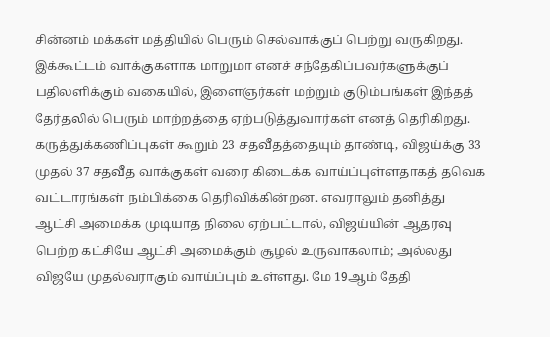சின்னம் மக்கள் மத்தியில் பெரும் செல்வாக்குப் பெற்று வருகிறது. இக்கூட்டம் வாக்குகளாக மாறுமா எனச் சந்தேகிப்பவர்களுக்குப் பதிலளிக்கும் வகையில், இளைஞர்கள் மற்றும் குடும்பங்கள் இந்தத் தேர்தலில் பெரும் மாற்றத்தை ஏற்படுத்துவார்கள் எனத் தெரிகிறது.
கருத்துக்கணிப்புகள் கூறும் 23 சதவீதத்தையும் தாண்டி, விஜய்க்கு 33 முதல் 37 சதவீத வாக்குகள் வரை கிடைக்க வாய்ப்புள்ளதாகத் தவெக வட்டாரங்கள் நம்பிக்கை தெரிவிக்கின்றன. எவராலும் தனித்து ஆட்சி அமைக்க முடியாத நிலை ஏற்பட்டால், விஜய்யின் ஆதரவு பெற்ற கட்சியே ஆட்சி அமைக்கும் சூழல் உருவாகலாம்; அல்லது விஜயே முதல்வராகும் வாய்ப்பும் உள்ளது. மே 19ஆம் தேதி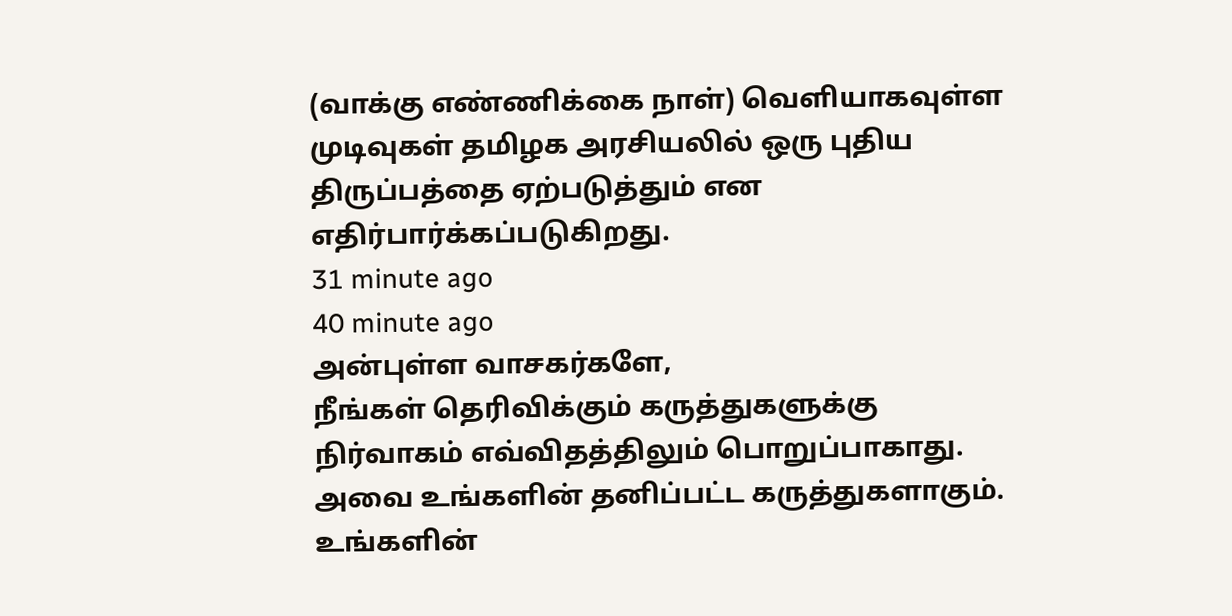(வாக்கு எண்ணிக்கை நாள்) வெளியாகவுள்ள முடிவுகள் தமிழக அரசியலில் ஒரு புதிய திருப்பத்தை ஏற்படுத்தும் என எதிர்பார்க்கப்படுகிறது.
31 minute ago
40 minute ago
அன்புள்ள வாசகர்களே,
நீங்கள் தெரிவிக்கும் கருத்துகளுக்கு நிர்வாகம் எவ்விதத்திலும் பொறுப்பாகாது. அவை உங்களின் தனிப்பட்ட கருத்துகளாகும். உங்களின்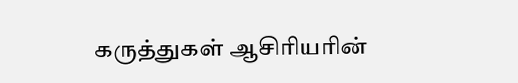கருத்துகள் ஆசிரியரின்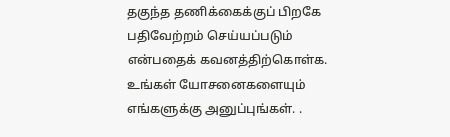தகுந்த தணிக்கைக்குப் பிறகே பதிவேற்றம் செய்யப்படும் என்பதைக் கவனத்திற்கொள்க. உங்கள் யோசனைகளையும் எங்களுக்கு அனுப்புங்கள். .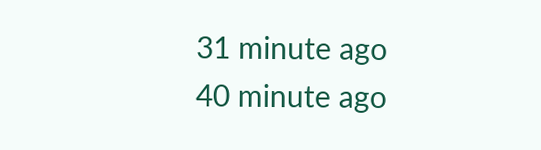31 minute ago
40 minute ago